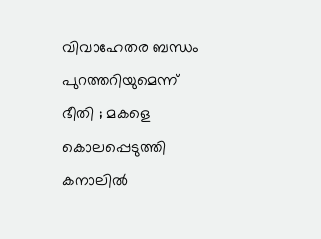വിവാഹേതര ബന്ധം പുറത്തറിയുമെന്ന് ഭീതി ; മകളെ കൊലപ്പെടുത്തി കനാലില്‍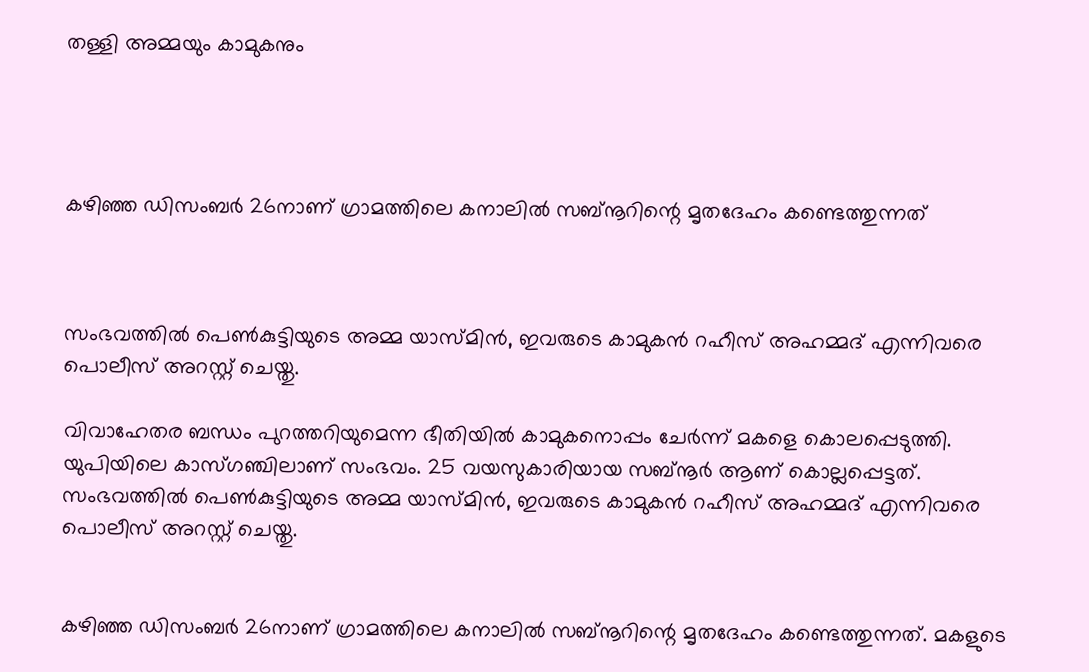തള്ളി അമ്മയും കാമുകനും




കഴിഞ്ഞ ഡിസംബര്‍ 26നാണ് ഗ്രാമത്തിലെ കനാലില്‍ സബ്നൂറിന്റെ മൃതദേഹം കണ്ടെത്തുന്നത്



സംഭവത്തില്‍ പെണ്‍കുട്ടിയുടെ അമ്മ യാസ്മിന്‍, ഇവരുടെ കാമുകന്‍ റഹീസ് അഹമ്മദ് എന്നിവരെ പൊലീസ് അറസ്റ്റ് ചെയ്തു.

വിവാഹേതര ബന്ധം പുറത്തറിയുമെന്ന ഭീതിയില്‍ കാമുകനൊപ്പം ചേര്‍ന്ന് മകളെ കൊലപ്പെടുത്തി. യുപിയിലെ കാസ്ഗഞ്ചിലാണ് സംഭവം. 25 വയസുകാരിയായ സബ്നൂര്‍ ആണ് കൊല്ലപ്പെട്ടത്. സംഭവത്തില്‍ പെണ്‍കുട്ടിയുടെ അമ്മ യാസ്മിന്‍, ഇവരുടെ കാമുകന്‍ റഹീസ് അഹമ്മദ് എന്നിവരെ പൊലീസ് അറസ്റ്റ് ചെയ്തു.


കഴിഞ്ഞ ഡിസംബര്‍ 26നാണ് ഗ്രാമത്തിലെ കനാലില്‍ സബ്നൂറിന്റെ മൃതദേഹം കണ്ടെത്തുന്നത്. മകളുടെ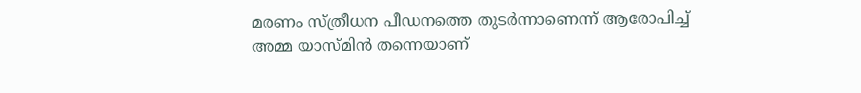മരണം സ്ത്രീധന പീഡനത്തെ തുടര്‍ന്നാണെന്ന് ആരോപിച്ച് അമ്മ യാസ്മിന്‍ തന്നെയാണ്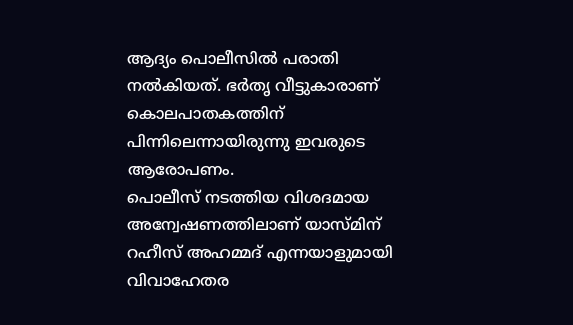ആദ്യം പൊലീസില്‍ പരാതി നല്‍കിയത്. ഭര്‍തൃ വീട്ടുകാരാണ് കൊലപാതകത്തിന് പിന്നിലെന്നായിരുന്നു ഇവരുടെ ആരോപണം.
പൊലീസ് നടത്തിയ വിശദമായ അന്വേഷണത്തിലാണ് യാസ്മിന് റഹീസ് അഹമ്മദ് എന്നയാളുമായി വിവാഹേതര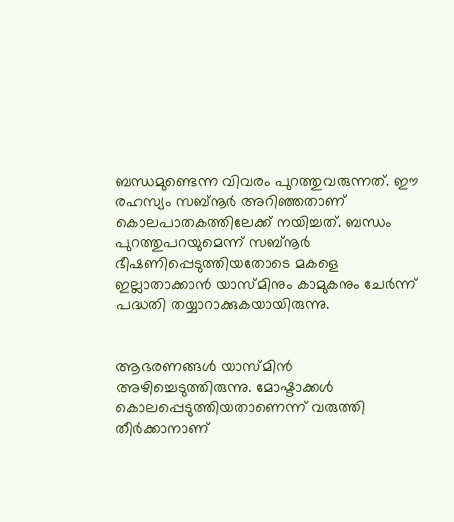ബന്ധമുണ്ടെന്ന വിവരം പുറത്തുവരുന്നത്. ഈ രഹസ്യം സബ്നൂര്‍ അറിഞ്ഞതാണ് കൊലപാതകത്തിലേക്ക് നയിച്ചത്. ബന്ധം പുറത്തുപറയുമെന്ന് സബ്നൂര്‍ ഭീഷണിപ്പെടുത്തിയതോടെ മകളെ ഇല്ലാതാക്കാന്‍ യാസ്മിനും കാമുകനും ചേര്‍ന്ന് പദ്ധതി തയ്യാറാക്കുകയായിരുന്നു.


ആഭരണങ്ങള്‍ യാസ്മിന്‍ അഴിച്ചെടുത്തിരുന്നു. മോഷ്ടാക്കള്‍ കൊലപ്പെടുത്തിയതാണെന്ന് വരുത്തി തീര്‍ക്കാനാണ്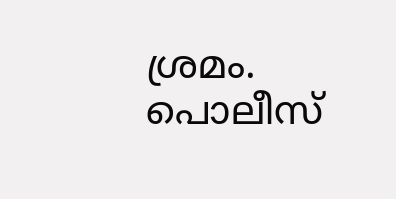ശ്രമം. പൊലീസ്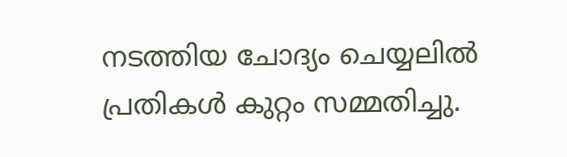നടത്തിയ ചോദ്യം ചെയ്യലില്‍ പ്രതികള്‍ കുറ്റം സമ്മതിച്ചു.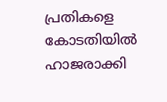പ്രതികളെ കോടതിയില്‍ ഹാജരാക്കി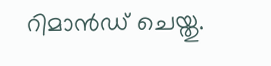റിമാന്‍ഡ് ചെയ്തു.